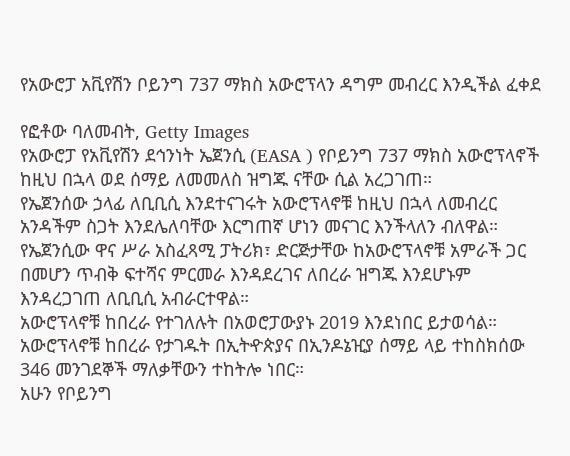የአውሮፓ አቪየሽን ቦይንግ 737 ማክስ አውሮፕላን ዳግም መብረር እንዲችል ፈቀደ

የፎቶው ባለመብት, Getty Images
የአውሮፓ የአቪየሽን ደኅንነት ኤጀንሲ (EASA ) የቦይንግ 737 ማክስ አውሮፕላኖች ከዚህ በኋላ ወደ ሰማይ ለመመለስ ዝግጁ ናቸው ሲል አረጋገጠ።
የኤጀንሰው ኃላፊ ለቢቢሲ እንደተናገሩት አውሮፕላኖቹ ከዚህ በኋላ ለመብረር አንዳችም ስጋት እንደሌለባቸው እርግጠኛ ሆነን መናገር እንችላለን ብለዋል።
የኤጀንሲው ዋና ሥራ አስፈጻሚ ፓትሪክ፣ ድርጅታቸው ከአውሮፕላኖቹ አምራች ጋር በመሆን ጥብቅ ፍተሻና ምርመራ እንዳደረገና ለበረራ ዝግጁ እንደሆኑም እንዳረጋገጠ ለቢቢሲ አብራርተዋል።
አውሮፕላኖቹ ከበረራ የተገለሉት በአወሮፓውያኑ 2019 እንደነበር ይታወሳል።
አውሮፕላኖቹ ከበረራ የታገዱት በኢትዯጵያና በኢንዶኔዢያ ሰማይ ላይ ተከስክሰው 346 መንገደኞች ማለቃቸውን ተከትሎ ነበር።
አሁን የቦይንግ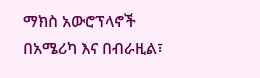ማክስ አውሮፕላኖች በአሜሪካ እና በብራዚል፣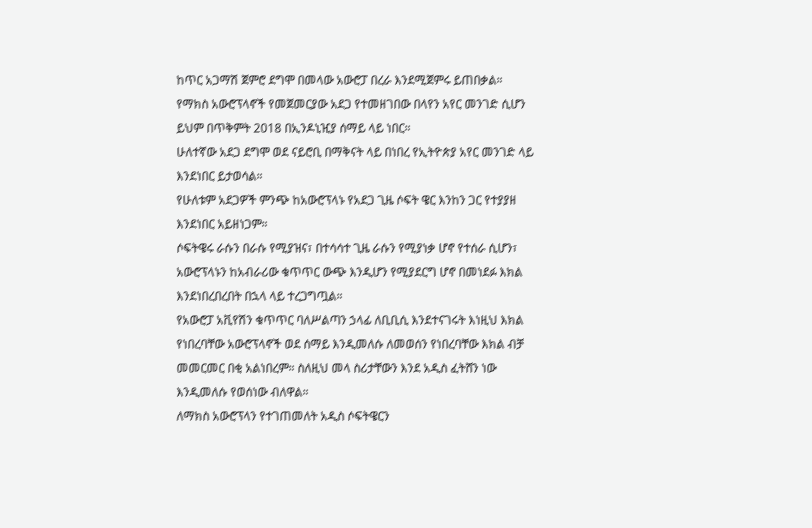ከጥር አጋማሽ ጀምሮ ደግሞ በመላው አውሮፓ በረራ እንደሚጀምሩ ይጠበቃል።
የማክስ አውሮፕላኖች የመጀመርያው አደጋ የተመዘገበው በላየን አየር መንገድ ሲሆን ይህም በጥቅምት 2018 በኢንዶኒዢያ ሰማይ ላይ ነበር።
ሁለተኛው አደጋ ደግሞ ወደ ናይሮቢ በማቅናት ላይ በነበረ የኢትዮጵያ አየር መንገድ ላይ እንደነበር ይታወሳል።
የሁለቱም አደጋዎች ምንጭ ከአውሮፕላኑ የአደጋ ጊዜ ሶፍት ዌር እንከን ጋር የተያያዘ እንደነበር አይዘነጋም።
ሶፍትዌሩ ራሱን በራሱ የሚያዝና፣ በተሳሳተ ጊዜ ራሱን የሚያነቃ ሆኖ የተሰራ ሲሆን፣ አውሮፕላኑን ከአብራሪው ቁጥጥር ውጭ እንዲሆን የሚያደርግ ሆኖ በመነደፉ እክል እንደነበረበረበት በኋላ ላይ ተረጋግጧል።
የአውሮፓ አቪየሽን ቁጥጥር ባለሥልጣን ኃላፊ ለቢቢሲ እንደተናገሩት እነዚህ እክል የነበረባቸው አውሮፕላኖች ወደ ሰማይ እንዲመለሱ ለመወሰን የነበረባቸው እክል ብቻ መመርመር በቂ አልነበረም። ስለዚህ መላ ስሪታቸውን እንደ አዲስ ፈትሸን ነው እንዲመለሱ የወሰነው ብለዋል።
ለማክስ አውሮፕላን የተገጠመለት አዲስ ሶፍትዌርን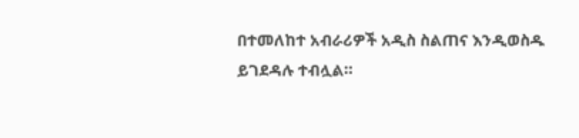በተመለከተ አብራሪዎች አዲስ ስልጠና እንዲወስዱ ይገደዳሉ ተብሏል።